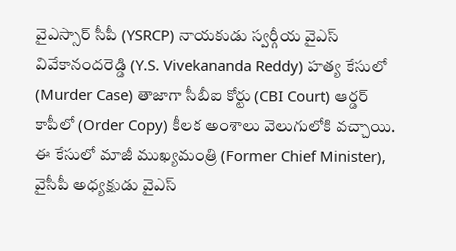వైఎస్సార్ సీపీ (YSRCP) నాయకుడు స్వర్గీయ వైఎస్ వివేకానందరెడ్డి (Y.S. Vivekananda Reddy) హత్య కేసులో (Murder Case) తాజాగా సీబీఐ కోర్టు (CBI Court) ఆర్డర్ కాపీలో (Order Copy) కీలక అంశాలు వెలుగులోకి వచ్చాయి. ఈ కేసులో మాజీ ముఖ్యమంత్రి (Former Chief Minister), వైసీపీ అధ్యక్షుడు వైఎస్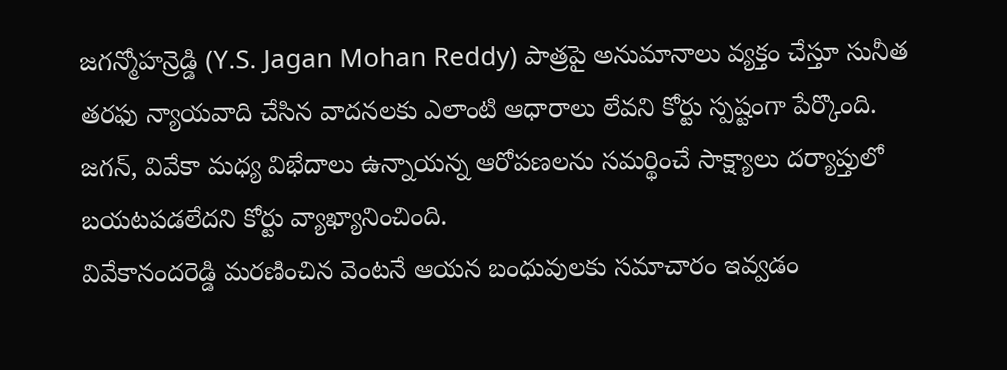జగన్మోహన్రెడ్డి (Y.S. Jagan Mohan Reddy) పాత్రపై అనుమానాలు వ్యక్తం చేస్తూ సునీత తరఫు న్యాయవాది చేసిన వాదనలకు ఎలాంటి ఆధారాలు లేవని కోర్టు స్పష్టంగా పేర్కొంది. జగన్, వివేకా మధ్య విభేదాలు ఉన్నాయన్న ఆరోపణలను సమర్థించే సాక్ష్యాలు దర్యాప్తులో బయటపడలేదని కోర్టు వ్యాఖ్యానించింది.
వివేకానందరెడ్డి మరణించిన వెంటనే ఆయన బంధువులకు సమాచారం ఇవ్వడం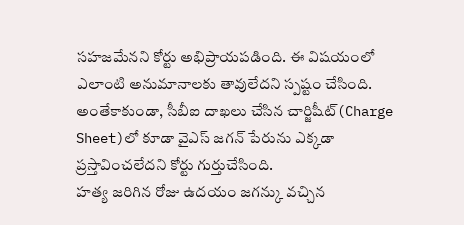సహజమేనని కోర్టు అభిప్రాయపడింది. ఈ విషయంలో ఎలాంటి అనుమానాలకు తావులేదని స్పష్టం చేసింది. అంతేకాకుండా, సీబీఐ దాఖలు చేసిన చార్జిషీట్(Charge Sheet)లో కూడా వైఎస్ జగన్ పేరును ఎక్కడా ప్రస్తావించలేదని కోర్టు గుర్తుచేసింది.
హత్య జరిగిన రోజు ఉదయం జగన్కు వచ్చిన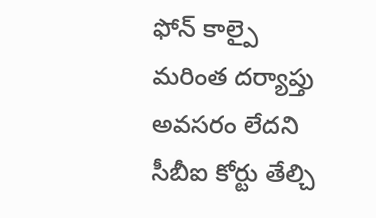ఫోన్ కాల్పై మరింత దర్యాప్తు అవసరం లేదని సీబీఐ కోర్టు తేల్చి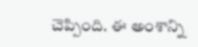చెప్పింది. ఈ అంశాన్ని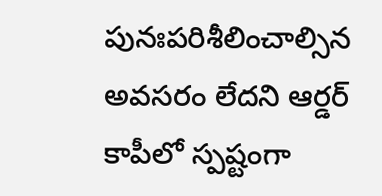పునఃపరిశీలించాల్సిన అవసరం లేదని ఆర్డర్ కాపీలో స్పష్టంగా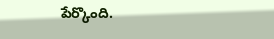పేర్కొంది.